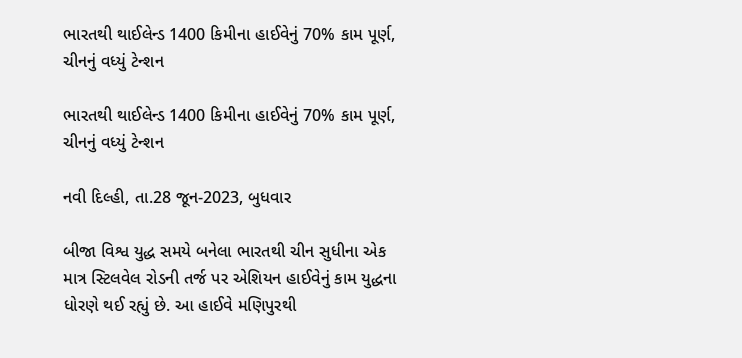ભારતથી થાઈલેન્ડ 1400 કિમીના હાઈવેનું 70% કામ પૂર્ણ, ચીનનું વધ્યું ટેન્શન

ભારતથી થાઈલેન્ડ 1400 કિમીના હાઈવેનું 70% કામ પૂર્ણ, ચીનનું વધ્યું ટેન્શન

નવી દિલ્હી, તા.28 જૂન-2023, બુધવાર

બીજા વિશ્વ યુદ્ધ સમયે બનેલા ભારતથી ચીન સુધીના એક માત્ર સ્ટિલવેલ રોડની તર્જ પર એશિયન હાઈવેનું કામ યુદ્ધના ધોરણે થઈ રહ્યું છે. આ હાઈવે મણિપુરથી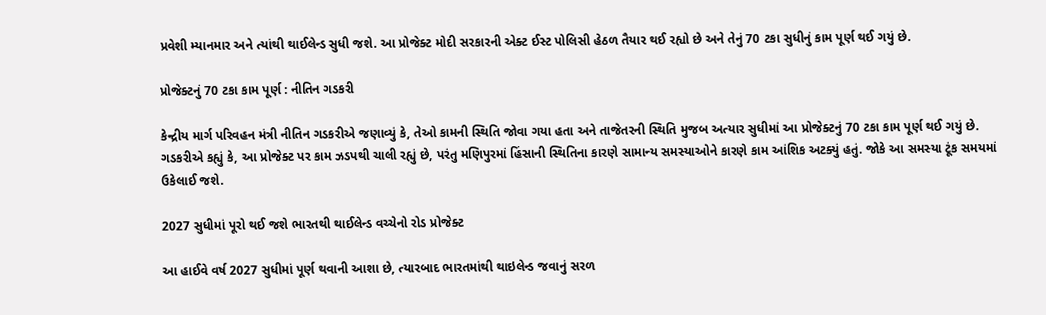પ્રવેશી મ્યાનમાર અને ત્યાંથી થાઈલેન્ડ સુધી જશે. આ પ્રોજેક્ટ મોદી સરકારની એક્ટ ઈસ્ટ પોલિસી હેઠળ તૈયાર થઈ રહ્યો છે અને તેનું 70 ટકા સુધીનું કામ પૂર્ણ થઈ ગયું છે.

પ્રોજેક્ટનું 70 ટકા કામ પૂર્ણ : નીતિન ગડકરી

કેન્દ્રીય માર્ગ પરિવહન મંત્રી નીતિન ગડકરીએ જણાવ્યું કે, તેઓ કામની સ્થિતિ જોવા ગયા હતા અને તાજેતરની સ્થિતિ મુજબ અત્યાર સુધીમાં આ પ્રોજેક્ટનું 70 ટકા કામ પૂર્ણ થઈ ગયું છે. ગડકરીએ કહ્યું કે, આ પ્રોજેક્ટ પર કામ ઝડપથી ચાલી રહ્યું છે, પરંતુ મણિપુરમાં હિંસાની સ્થિતિના કારણે સામાન્ય સમસ્યાઓને કારણે કામ આંશિક અટક્યું હતું. જોકે આ સમસ્યા ટૂંક સમયમાં ઉકેલાઈ જશે.

2027 સુધીમાં પૂરો થઈ જશે ભારતથી થાઈલેન્ડ વચ્ચેનો રોડ પ્રોજેક્ટ

આ હાઈવે વર્ષ 2027 સુધીમાં પૂર્ણ થવાની આશા છે, ત્યારબાદ ભારતમાંથી થાઇલેન્ડ જવાનું સરળ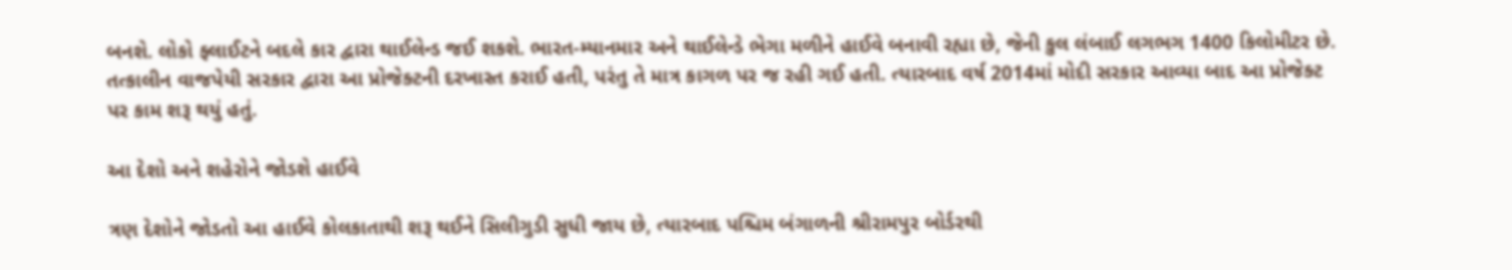બનશે. લોકો ફ્લાઈટને બદલે કાર દ્વારા થાઈલેન્ડ જઈ શકશે. ભારત-મ્યાનમાર અને થાઈલેન્ડે ભેગા મળીને હાઈવે બનાવી રહ્યા છે, જેની કુલ લંબાઈ લગભગ 1400 કિલોમીટર છે. તત્કાલીન વાજપેયી સરકાર દ્વારા આ પ્રોજેક્ટની દરખાસ્ત કરાઈ હતી, પરંતુ તે માત્ર કાગળ પર જ રહી ગઈ હતી. ત્યારબાદ વર્ષ 2014માં મોદી સરકાર આવ્યા બાદ આ પ્રોજેક્ટ પર કામ શરૂ થયું હતું.

આ દેશો અને શહેરોને જોડશે હાઈવે

ત્રણ દેશોને જોડતો આ હાઈવે કોલકાતાથી શરૂ થઈને સિલીગુડી સુધી જાય છે, ત્યારબાદ પશ્ચિમ બંગાળની શ્રીરામપુર બોર્ડરથી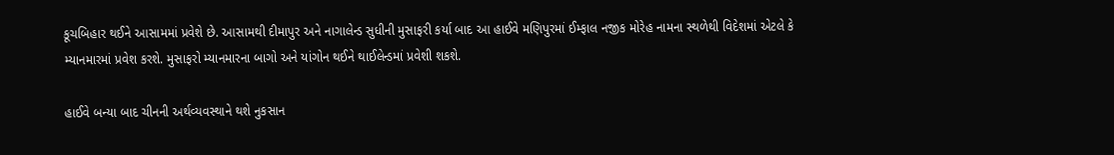કૂચબિહાર થઈને આસામમાં પ્રવેશે છે. આસામથી દીમાપુર અને નાગાલેન્ડ સુધીની મુસાફરી કર્યા બાદ આ હાઈવે મણિપુરમાં ઈમ્ફાલ નજીક મોરેહ નામના સ્થળેથી વિદેશમાં એટલે કે મ્યાનમારમાં પ્રવેશ કરશે. મુસાફરો મ્યાનમારના બાગો અને યાંગોન થઈને થાઈલેન્ડમાં પ્રવેશી શકશે.

હાઈવે બન્યા બાદ ચીનની અર્થવ્યવસ્થાને થશે નુકસાન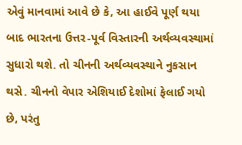એવું માનવામાં આવે છે કે, આ હાઈવે પૂર્ણ થયા બાદ ભારતના ઉત્તર-પૂર્વ વિસ્તારની અર્થવ્યવસ્થામાં સુધારો થશે. તો ચીનની અર્થવ્યવસ્થાને નુકસાન થસે. ચીનનો વેપાર એશિયાઈ દેશોમાં ફેલાઈ ગયો છે, પરંતુ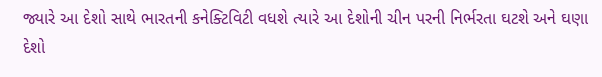જ્યારે આ દેશો સાથે ભારતની કનેક્ટિવિટી વધશે ત્યારે આ દેશોની ચીન પરની નિર્ભરતા ઘટશે અને ઘણા દેશો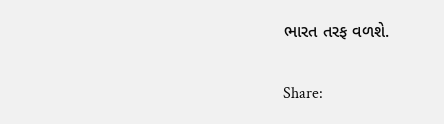ભારત તરફ વળશે.

Share: